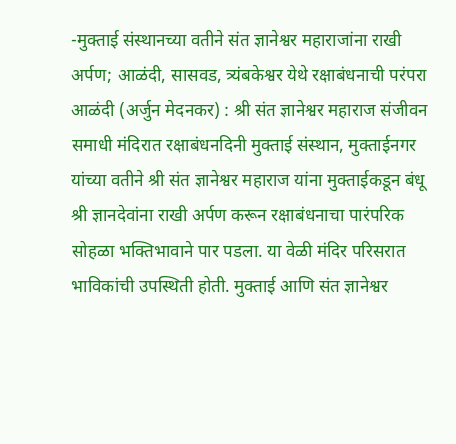-मुक्ताई संस्थानच्या वतीने संत ज्ञानेश्वर महाराजांना राखी अर्पण; आळंदी, सासवड, त्र्यंबकेश्वर येथे रक्षाबंधनाची परंपरा
आळंदी (अर्जुन मेदनकर) : श्री संत ज्ञानेश्वर महाराज संजीवन समाधी मंदिरात रक्षाबंधनदिनी मुक्ताई संस्थान, मुक्ताईनगर यांच्या वतीने श्री संत ज्ञानेश्वर महाराज यांना मुक्ताईकडून बंधू श्री ज्ञानदेवांना राखी अर्पण करून रक्षाबंधनाचा पारंपरिक सोहळा भक्तिभावाने पार पडला. या वेळी मंदिर परिसरात भाविकांची उपस्थिती होती. मुक्ताई आणि संत ज्ञानेश्वर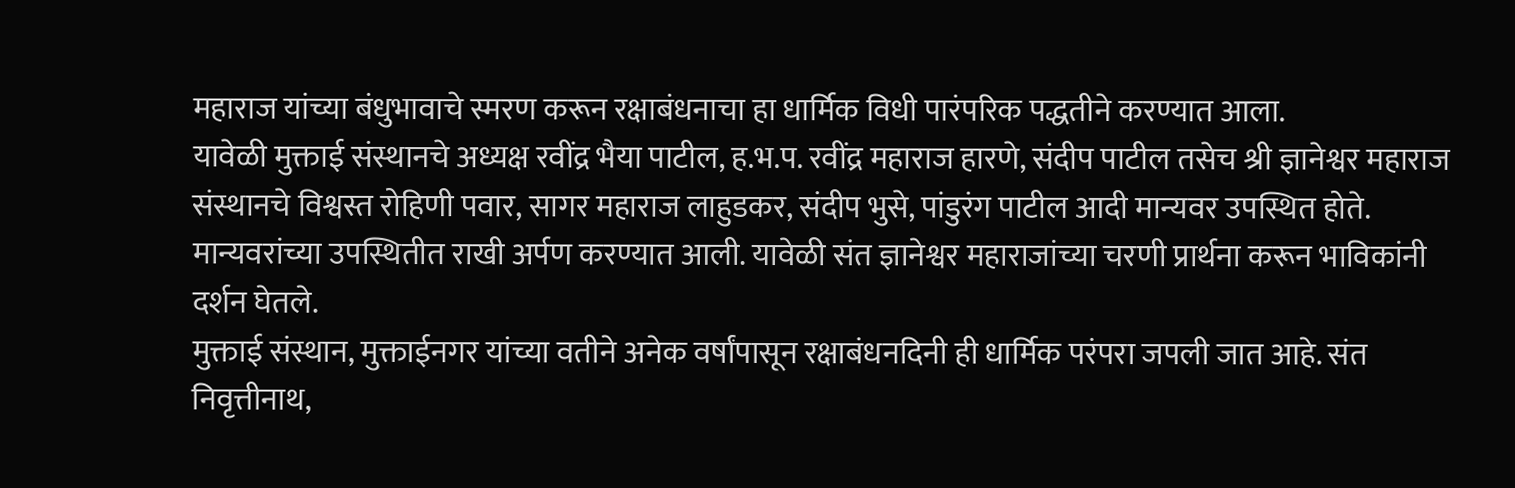महाराज यांच्या बंधुभावाचे स्मरण करून रक्षाबंधनाचा हा धार्मिक विधी पारंपरिक पद्धतीने करण्यात आला.
यावेळी मुक्ताई संस्थानचे अध्यक्ष रवींद्र भैया पाटील, ह.भ.प. रवींद्र महाराज हारणे, संदीप पाटील तसेच श्री ज्ञानेश्वर महाराज संस्थानचे विश्वस्त रोहिणी पवार, सागर महाराज लाहुडकर, संदीप भुसे, पांडुरंग पाटील आदी मान्यवर उपस्थित होते. मान्यवरांच्या उपस्थितीत राखी अर्पण करण्यात आली. यावेळी संत ज्ञानेश्वर महाराजांच्या चरणी प्रार्थना करून भाविकांनी दर्शन घेतले.
मुक्ताई संस्थान, मुक्ताईनगर यांच्या वतीने अनेक वर्षांपासून रक्षाबंधनदिनी ही धार्मिक परंपरा जपली जात आहे. संत निवृत्तीनाथ,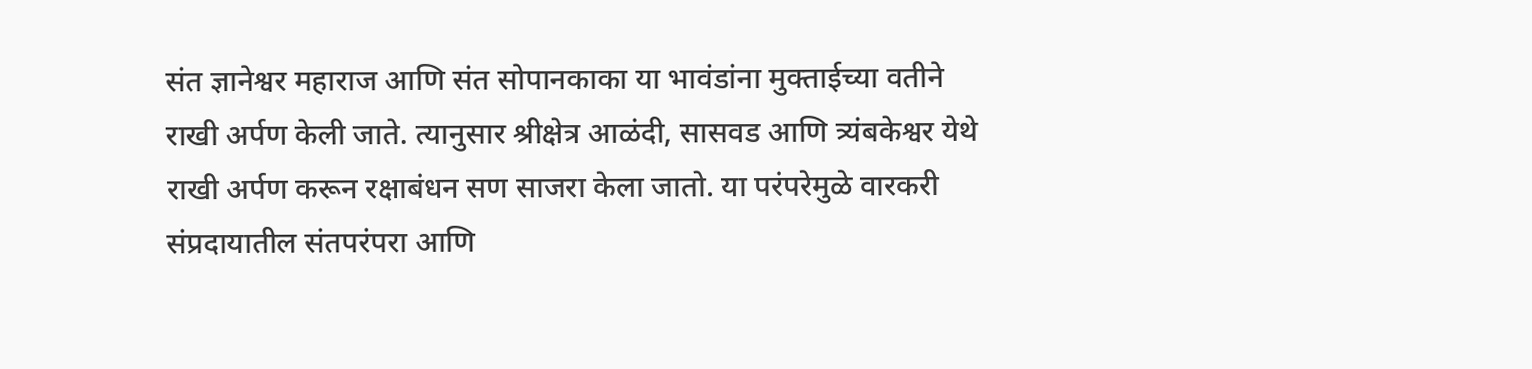संत ज्ञानेश्वर महाराज आणि संत सोपानकाका या भावंडांना मुक्ताईच्या वतीने राखी अर्पण केली जाते. त्यानुसार श्रीक्षेत्र आळंदी, सासवड आणि त्र्यंबकेश्वर येथे राखी अर्पण करून रक्षाबंधन सण साजरा केला जातो. या परंपरेमुळे वारकरी संप्रदायातील संतपरंपरा आणि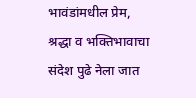भावंडांमधील प्रेम, श्रद्धा व भक्तिभावाचा संदेश पुढे नेला जात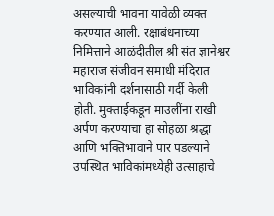असल्याची भावना यावेळी व्यक्त करण्यात आली. रक्षाबंधनाच्या निमित्ताने आळंदीतील श्री संत ज्ञानेश्वर महाराज संजीवन समाधी मंदिरात भाविकांनी दर्शनासाठी गर्दी केली होती. मुक्ताईकडून माउलींना राखी अर्पण करण्याचा हा सोहळा श्रद्धा आणि भक्तिभावाने पार पडल्याने उपस्थित भाविकांमध्येही उत्साहाचे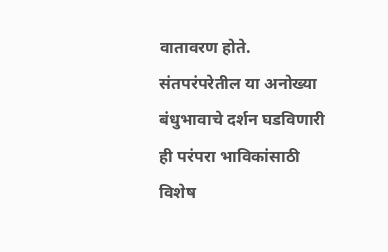वातावरण होते. संतपरंपरेतील या अनोख्या बंधुभावाचे दर्शन घडविणारी ही परंपरा भाविकांसाठी विशेष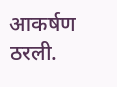आकर्षण ठरली.